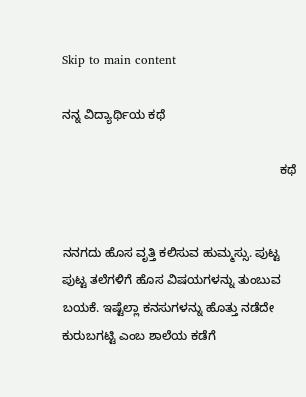Skip to main content

ನನ್ನ ವಿದ್ಯಾರ್ಥಿಯ ಕಥೆ

                                                               ಕಥೆ


ನನಗದು ಹೊಸ ವೃತ್ತಿ ಕಲಿಸುವ ಹುಮ್ಮಸ್ಸು. ಪುಟ್ಟ ಪುಟ್ಟ ತಲೆಗಳಿಗೆ ಹೊಸ ವಿಷಯಗಳನ್ನು ತುಂಬುವ ಬಯಕೆ. ಇಷ್ಟೆಲ್ಲಾ ಕನಸುಗಳನ್ನು ಹೊತ್ತು ನಡೆದೇ ಕುರುಬಗಟ್ಟಿ ಎಂಬ ಶಾಲೆಯ ಕಡೆಗೆ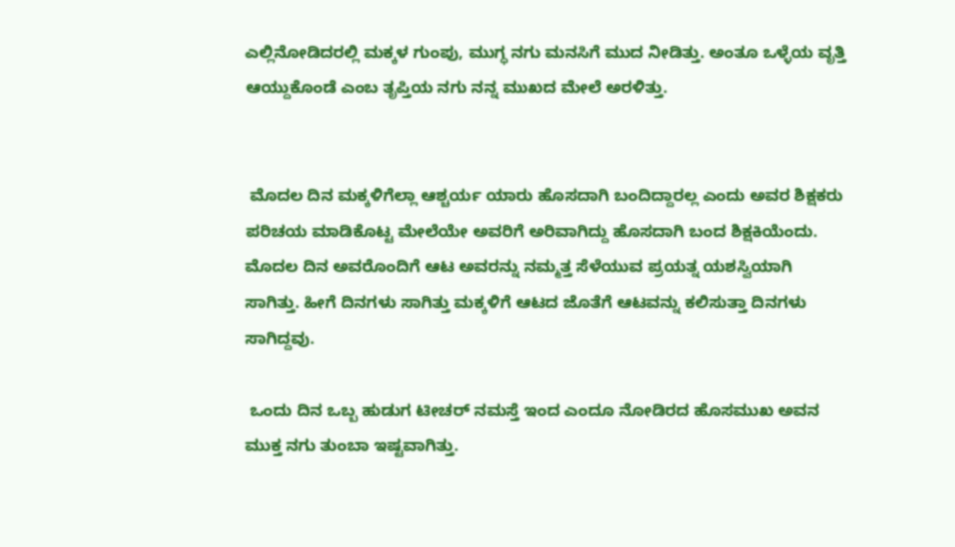ಎಲ್ಲಿನೋಡಿದರಲ್ಲಿ ಮಕ್ಕಳ ಗುಂಪು, ಮುಗ್ಧ ನಗು ಮನಸಿಗೆ ಮುದ ನೀಡಿತ್ತು. ಅಂತೂ ಒಳ್ಳೆಯ ವೃತ್ತಿ ಆಯ್ದುಕೊಂಡೆ ಎಂಬ ತೃಪ್ತಿಯ ನಗು ನನ್ನ ಮುಖದ ಮೇಲೆ ಅರಳಿತ್ತು.


 ಮೊದಲ ದಿನ ಮಕ್ಕಳಿಗೆಲ್ಲಾ ಆಶ್ಚರ್ಯ ಯಾರು ಹೊಸದಾಗಿ ಬಂದಿದ್ದಾರಲ್ಲ ಎಂದು ಅವರ ಶಿಕ್ಷಕರು ಪರಿಚಯ ಮಾಡಿಕೊಟ್ಟ ಮೇಲೆಯೇ ಅವರಿಗೆ ಅರಿವಾಗಿದ್ದು ಹೊಸದಾಗಿ ಬಂದ ಶಿಕ್ಷಕಿಯೆಂದು. ಮೊದಲ ದಿನ ಅವರೊಂದಿಗೆ ಆಟ ಅವರನ್ನು ನಮ್ಮತ್ತ ಸೆಳೆಯುವ ಪ್ರಯತ್ನ ಯಶಸ್ವಿಯಾಗಿ ಸಾಗಿತ್ತು. ಹೀಗೆ ದಿನಗಳು ಸಾಗಿತ್ತು ಮಕ್ಕಳಿಗೆ ಆಟದ ಜೊತೆಗೆ ಆಟವನ್ನು ಕಲಿಸುತ್ತಾ ದಿನಗಳು ಸಾಗಿದ್ದವು.

 ಒಂದು ದಿನ ಒಬ್ಬ ಹುಡುಗ ಟೀಚರ್ ನಮಸ್ತೆ ಇಂದ ಎಂದೂ ನೋಡಿರದ ಹೊಸಮುಖ ಅವನ ಮುಕ್ತ ನಗು ತುಂಬಾ ಇಷ್ಟವಾಗಿತ್ತು.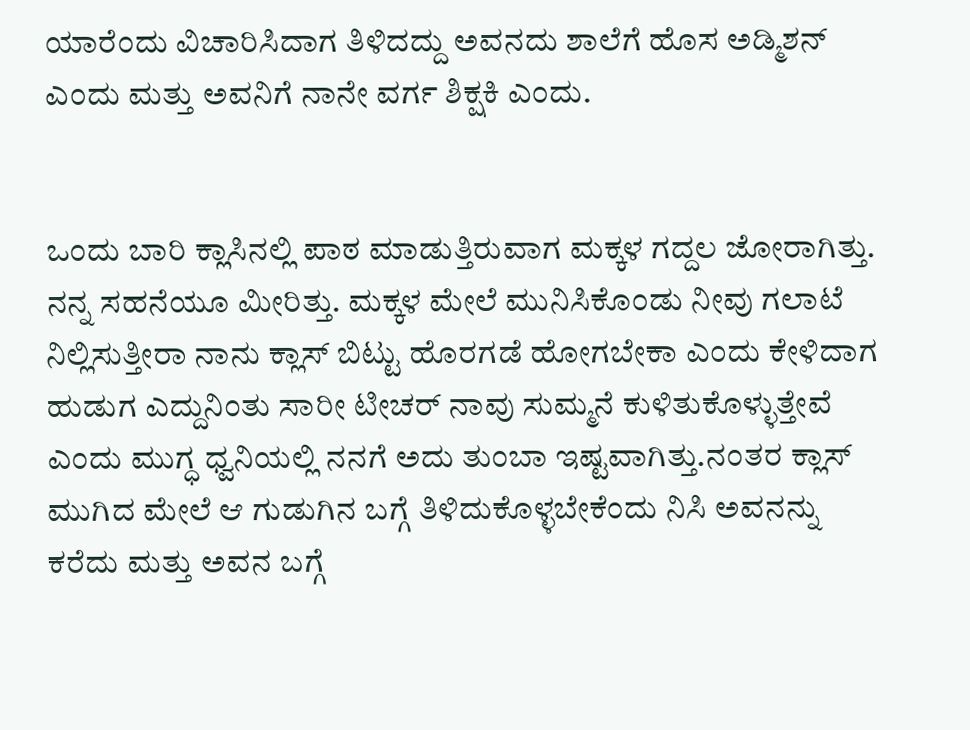ಯಾರೆಂದು ವಿಚಾರಿಸಿದಾಗ ತಿಳಿದದ್ದು ಅವನದು ಶಾಲೆಗೆ ಹೊಸ ಅಡ್ಮಿಶನ್ ಎಂದು ಮತ್ತು ಅವನಿಗೆ ನಾನೇ ವರ್ಗ ಶಿಕ್ಷಕಿ ಎಂದು.


ಒಂದು ಬಾರಿ ಕ್ಲಾಸಿನಲ್ಲಿ ಪಾಠ ಮಾಡುತ್ತಿರುವಾಗ ಮಕ್ಕಳ ಗದ್ದಲ ಜೋರಾಗಿತ್ತು. ನನ್ನ ಸಹನೆಯೂ ಮೀರಿತ್ತು. ಮಕ್ಕಳ ಮೇಲೆ ಮುನಿಸಿಕೊಂಡು ನೀವು ಗಲಾಟೆ ನಿಲ್ಲಿಸುತ್ತೀರಾ ನಾನು ಕ್ಲಾಸ್ ಬಿಟ್ಟು ಹೊರಗಡೆ ಹೋಗಬೇಕಾ ಎಂದು ಕೇಳಿದಾಗ ಹುಡುಗ ಎದ್ದುನಿಂತು ಸಾರೀ ಟೀಚರ್ ನಾವು ಸುಮ್ಮನೆ ಕುಳಿತುಕೊಳ್ಳುತ್ತೇವೆ ಎಂದು ಮುಗ್ಧ ಧ್ವನಿಯಲ್ಲಿ ನನಗೆ ಅದು ತುಂಬಾ ಇಷ್ಟವಾಗಿತ್ತು.ನಂತರ ಕ್ಲಾಸ್ ಮುಗಿದ ಮೇಲೆ ಆ ಗುಡುಗಿನ ಬಗ್ಗೆ ತಿಳಿದುಕೊಳ್ಳಬೇಕೆಂದು ನಿಸಿ ಅವನನ್ನು ಕರೆದು ಮತ್ತು ಅವನ ಬಗ್ಗೆ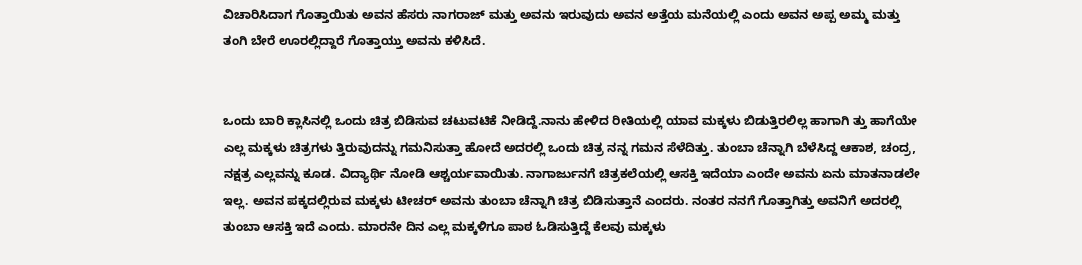ವಿಚಾರಿಸಿದಾಗ ಗೊತ್ತಾಯಿತು ಅವನ ಹೆಸರು ನಾಗರಾಜ್ ಮತ್ತು ಅವನು ಇರುವುದು ಅವನ ಅತ್ತೆಯ ಮನೆಯಲ್ಲಿ ಎಂದು ಅವನ ಅಪ್ಪ ಅಮ್ಮ ಮತ್ತು ತಂಗಿ ಬೇರೆ ಊರಲ್ಲಿದ್ದಾರೆ ಗೊತ್ತಾಯ್ತು ಅವನು ಕಳಿಸಿದೆ.


ಒಂದು ಬಾರಿ ಕ್ಲಾಸಿನಲ್ಲಿ ಒಂದು ಚಿತ್ರ ಬಿಡಿಸುವ ಚಟುವಟಿಕೆ ನೀಡಿದ್ದೆ.ನಾನು ಹೇಳಿದ ರೀತಿಯಲ್ಲಿ ಯಾವ ಮಕ್ಕಳು ಬಿಡುತ್ತಿರಲಿಲ್ಲ ಹಾಗಾಗಿ ತ್ತು ಹಾಗೆಯೇ ಎಲ್ಲ ಮಕ್ಕಳು ಚಿತ್ರಗಳು ತ್ತಿರುವುದನ್ನು ಗಮನಿಸುತ್ತಾ ಹೋದೆ ಅದರಲ್ಲಿ ಒಂದು ಚಿತ್ರ ನನ್ನ ಗಮನ ಸೆಳೆದಿತ್ತು. ತುಂಬಾ ಚೆನ್ನಾಗಿ ಬೆಳೆಸಿದ್ದ ಆಕಾಶ, ಚಂದ್ರ, ನಕ್ಷತ್ರ ಎಲ್ಲವನ್ನು ಕೂಡ. ವಿದ್ಯಾರ್ಥಿ ನೋಡಿ ಆಶ್ಚರ್ಯವಾಯಿತು. ನಾಗಾರ್ಜುನಗೆ ಚಿತ್ರಕಲೆಯಲ್ಲಿ ಆಸಕ್ತಿ ಇದೆಯಾ ಎಂದೇ ಅವನು ಏನು ಮಾತನಾಡಲೇ ಇಲ್ಲ. ಅವನ ಪಕ್ಕದಲ್ಲಿರುವ ಮಕ್ಕಳು ಟೀಚರ್ ಅವನು ತುಂಬಾ ಚೆನ್ನಾಗಿ ಚಿತ್ರ ಬಿಡಿಸುತ್ತಾನೆ ಎಂದರು. ನಂತರ ನನಗೆ ಗೊತ್ತಾಗಿತ್ತು ಅವನಿಗೆ ಅದರಲ್ಲಿ ತುಂಬಾ ಆಸಕ್ತಿ ಇದೆ ಎಂದು. ಮಾರನೇ ದಿನ ಎಲ್ಲ ಮಕ್ಕಳಿಗೂ ಪಾಠ ಓಡಿಸುತ್ತಿದ್ದೆ ಕೆಲವು ಮಕ್ಕಳು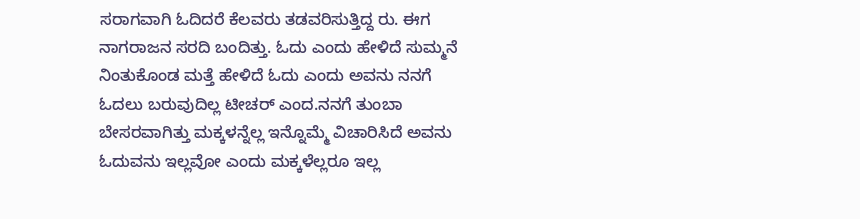ಸರಾಗವಾಗಿ ಓದಿದರೆ ಕೆಲವರು ತಡವರಿಸುತ್ತಿದ್ದ ರು. ಈಗ ನಾಗರಾಜನ ಸರದಿ ಬಂದಿತ್ತು. ಓದು ಎಂದು ಹೇಳಿದೆ ಸುಮ್ಮನೆ ನಿಂತುಕೊಂಡ ಮತ್ತೆ ಹೇಳಿದೆ ಓದು ಎಂದು ಅವನು ನನಗೆ ಓದಲು ಬರುವುದಿಲ್ಲ ಟೀಚರ್ ಎಂದ.ನನಗೆ ತುಂಬಾ ಬೇಸರವಾಗಿತ್ತು ಮಕ್ಕಳನ್ನೆಲ್ಲ ಇನ್ನೊಮ್ಮೆ ವಿಚಾರಿಸಿದೆ ಅವನು ಓದುವನು ಇಲ್ಲವೋ ಎಂದು ಮಕ್ಕಳೆಲ್ಲರೂ ಇಲ್ಲ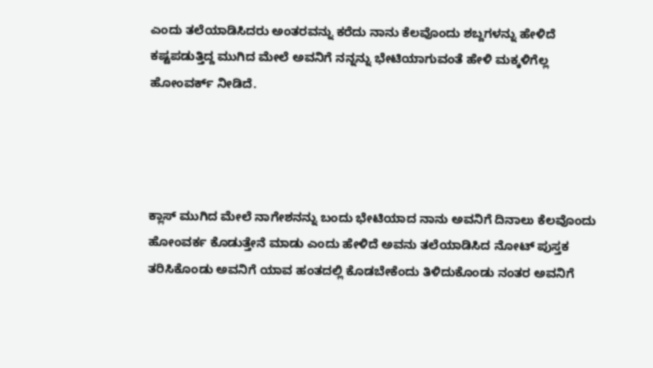ಎಂದು ತಲೆಯಾಡಿಸಿದರು ಅಂತರವನ್ನು ಕರೆದು ನಾನು ಕೆಲವೊಂದು ಶಬ್ದಗಳನ್ನು ಹೇಳಿದೆ ಕಷ್ಟಪಡುತ್ತಿದ್ದ ಮುಗಿದ ಮೇಲೆ ಅವನಿಗೆ ನನ್ನನ್ನು ಭೇಟಿಯಾಗುವಂತೆ ಹೇಳಿ ಮಕ್ಕಳಿಗೆಲ್ಲ ಹೋಂವರ್ಕ್ ನೀಡಿದೆ.




ಕ್ಲಾಸ್ ಮುಗಿದ ಮೇಲೆ ನಾಗೇಶನನ್ನು ಬಂದು ಭೇಟಿಯಾದ ನಾನು ಅವನಿಗೆ ದಿನಾಲು ಕೆಲವೊಂದು ಹೋಂವರ್ಕ ಕೊಡುತ್ತೇನೆ ಮಾಡು ಎಂದು ಹೇಳಿದೆ ಅವನು ತಲೆಯಾಡಿಸಿದ ನೋಟ್ ಪುಸ್ತಕ ತರಿಸಿಕೊಂಡು ಅವನಿಗೆ ಯಾವ ಹಂತದಲ್ಲಿ ಕೊಡಬೇಕೆಂದು ತಿಳಿದುಕೊಂಡು ನಂತರ ಅವನಿಗೆ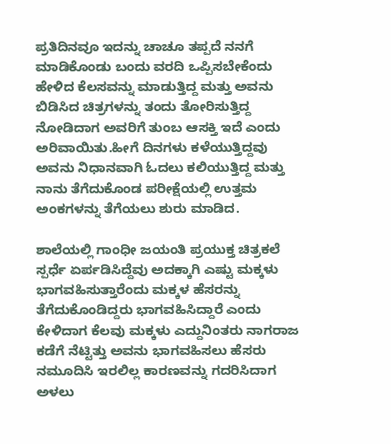ಪ್ರತಿದಿನವೂ ಇದನ್ನು ಚಾಚೂ ತಪ್ಪದೆ ನನಗೆ ಮಾಡಿಕೊಂಡು ಬಂದು ವರದಿ ಒಪ್ಪಿಸಬೇಕೆಂದು ಹೇಳಿದ ಕೆಲಸವನ್ನು ಮಾಡುತ್ತಿದ್ದ ಮತ್ತು ಅವನು ಬಿಡಿಸಿದ ಚಿತ್ರಗಳನ್ನು ತಂದು ತೋರಿಸುತ್ತಿದ್ದ ನೋಡಿದಾಗ ಅವರಿಗೆ ತುಂಬ ಆಸಕ್ತಿ ಇದೆ ಎಂದು ಅರಿವಾಯಿತು.ಹೀಗೆ ದಿನಗಳು ಕಳೆಯುತ್ತಿದ್ದವು ಅವನು ನಿಧಾನವಾಗಿ ಓದಲು ಕಲಿಯುತ್ತಿದ್ದ ಮತ್ತು ನಾನು ತೆಗೆದುಕೊಂಡ ಪರೀಕ್ಷೆಯಲ್ಲಿ ಉತ್ತಮ ಅಂಕಗಳನ್ನು ತೆಗೆಯಲು ಶುರು ಮಾಡಿದ.

ಶಾಲೆಯಲ್ಲಿ ಗಾಂಧೀ ಜಯಂತಿ ಪ್ರಯುಕ್ತ ಚಿತ್ರಕಲೆ ಸ್ಪರ್ಧೆ ಏರ್ಪಡಿಸಿದ್ದೆವು ಅದಕ್ಕಾಗಿ ಎಷ್ಟು ಮಕ್ಕಳು ಭಾಗವಹಿಸುತ್ತಾರೆಂದು ಮಕ್ಕಳ ಹೆಸರನ್ನು ತೆಗೆದುಕೊಂಡಿದ್ದರು ಭಾಗವಹಿಸಿದ್ದಾರೆ ಎಂದು ಕೇಳಿದಾಗ ಕೆಲವು ಮಕ್ಕಳು ಎದ್ದುನಿಂತರು ನಾಗರಾಜ ಕಡೆಗೆ ನೆಟ್ಟಿತ್ತು ಅವನು ಭಾಗವಹಿಸಲು ಹೆಸರು ನಮೂದಿಸಿ ಇರಲಿಲ್ಲ ಕಾರಣವನ್ನು ಗದರಿಸಿದಾಗ ಅಳಲು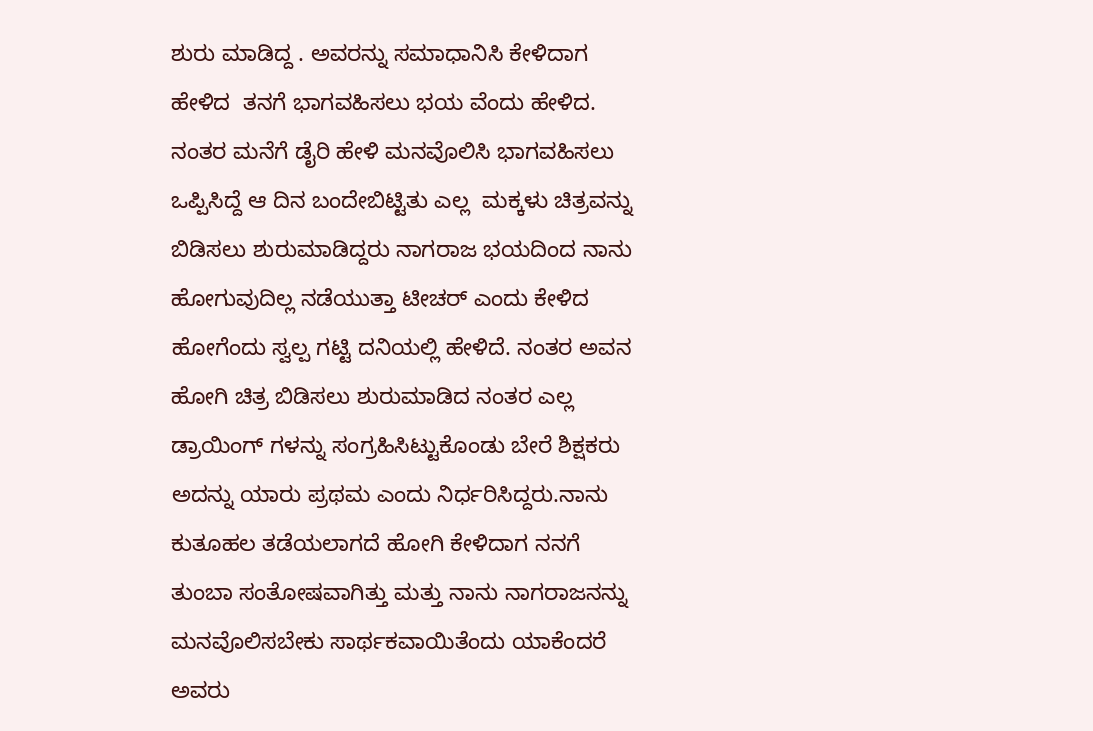ಶುರು ಮಾಡಿದ್ದ . ಅವರನ್ನು ಸಮಾಧಾನಿಸಿ ಕೇಳಿದಾಗ ಹೇಳಿದ  ತನಗೆ ಭಾಗವಹಿಸಲು ಭಯ ವೆಂದು ಹೇಳಿದ. ನಂತರ ಮನೆಗೆ ಡೈರಿ ಹೇಳಿ ಮನವೊಲಿಸಿ ಭಾಗವಹಿಸಲು ಒಪ್ಪಿಸಿದ್ದೆ ಆ ದಿನ ಬಂದೇಬಿಟ್ಟಿತು ಎಲ್ಲ  ಮಕ್ಕಳು ಚಿತ್ರವನ್ನು ಬಿಡಿಸಲು ಶುರುಮಾಡಿದ್ದರು ನಾಗರಾಜ ಭಯದಿಂದ ನಾನು ಹೋಗುವುದಿಲ್ಲ ನಡೆಯುತ್ತಾ ಟೀಚರ್ ಎಂದು ಕೇಳಿದ ಹೋಗೆಂದು ಸ್ವಲ್ಪ ಗಟ್ಟಿ ದನಿಯಲ್ಲಿ ಹೇಳಿದೆ. ನಂತರ ಅವನ ಹೋಗಿ ಚಿತ್ರ ಬಿಡಿಸಲು ಶುರುಮಾಡಿದ ನಂತರ ಎಲ್ಲ ಡ್ರಾಯಿಂಗ್ ಗಳನ್ನು ಸಂಗ್ರಹಿಸಿಟ್ಟುಕೊಂಡು ಬೇರೆ ಶಿಕ್ಷಕರು ಅದನ್ನು ಯಾರು ಪ್ರಥಮ ಎಂದು ನಿರ್ಧರಿಸಿದ್ದರು.ನಾನು ಕುತೂಹಲ ತಡೆಯಲಾಗದೆ ಹೋಗಿ ಕೇಳಿದಾಗ ನನಗೆ ತುಂಬಾ ಸಂತೋಷವಾಗಿತ್ತು ಮತ್ತು ನಾನು ನಾಗರಾಜನನ್ನು ಮನವೊಲಿಸಬೇಕು ಸಾರ್ಥಕವಾಯಿತೆಂದು ಯಾಕೆಂದರೆ ಅವರು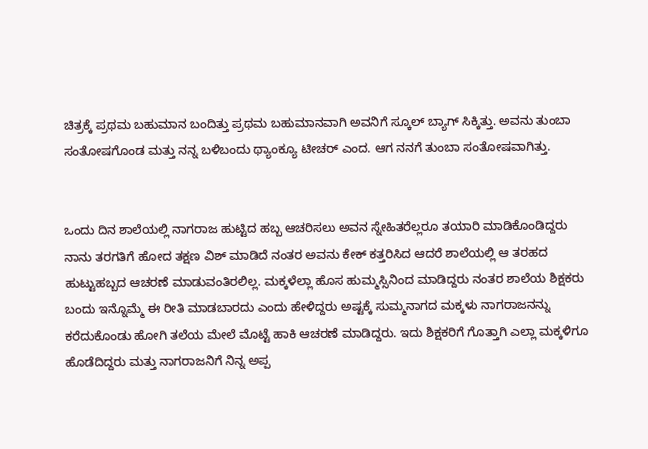ಚಿತ್ರಕ್ಕೆ ಪ್ರಥಮ ಬಹುಮಾನ ಬಂದಿತ್ತು ಪ್ರಥಮ ಬಹುಮಾನವಾಗಿ ಅವನಿಗೆ ಸ್ಕೂಲ್ ಬ್ಯಾಗ್ ಸಿಕ್ಕಿತ್ತು. ಅವನು ತುಂಬಾ ಸಂತೋಷಗೊಂಡ ಮತ್ತು ನನ್ನ ಬಳಿಬಂದು ಥ್ಯಾಂಕ್ಯೂ ಟೀಚರ್ ಎಂದ. ಆಗ ನನಗೆ ತುಂಬಾ ಸಂತೋಷವಾಗಿತ್ತು.


ಒಂದು ದಿನ ಶಾಲೆಯಲ್ಲಿ ನಾಗರಾಜ ಹುಟ್ಟಿದ ಹಬ್ಬ ಆಚರಿಸಲು ಅವನ ಸ್ನೇಹಿತರೆಲ್ಲರೂ ತಯಾರಿ ಮಾಡಿಕೊಂಡಿದ್ದರು ನಾನು ತರಗತಿಗೆ ಹೋದ ತಕ್ಷಣ ವಿಶ್ ಮಾಡಿದೆ ನಂತರ ಅವನು ಕೇಕ್ ಕತ್ತರಿಸಿದ ಆದರೆ ಶಾಲೆಯಲ್ಲಿ ಆ ತರಹದ ಹುಟ್ಟುಹಬ್ಬದ ಆಚರಣೆ ಮಾಡುವಂತಿರಲಿಲ್ಲ. ಮಕ್ಕಳೆಲ್ಲಾ ಹೊಸ ಹುಮ್ಮಸ್ಸಿನಿಂದ ಮಾಡಿದ್ದರು ನಂತರ ಶಾಲೆಯ ಶಿಕ್ಷಕರು ಬಂದು ಇನ್ನೊಮ್ಮೆ ಈ ರೀತಿ ಮಾಡಬಾರದು ಎಂದು ಹೇಳಿದ್ದರು ಅಷ್ಟಕ್ಕೆ ಸುಮ್ಮನಾಗದ ಮಕ್ಕಳು ನಾಗರಾಜನನ್ನು ಕರೆದುಕೊಂಡು ಹೋಗಿ ತಲೆಯ ಮೇಲೆ ಮೊಟ್ಟೆ ಹಾಕಿ ಆಚರಣೆ ಮಾಡಿದ್ದರು. ಇದು ಶಿಕ್ಷಕರಿಗೆ ಗೊತ್ತಾಗಿ ಎಲ್ಲಾ ಮಕ್ಕಳಿಗೂ ಹೊಡೆದಿದ್ದರು ಮತ್ತು ನಾಗರಾಜನಿಗೆ ನಿನ್ನ ಅಪ್ಪ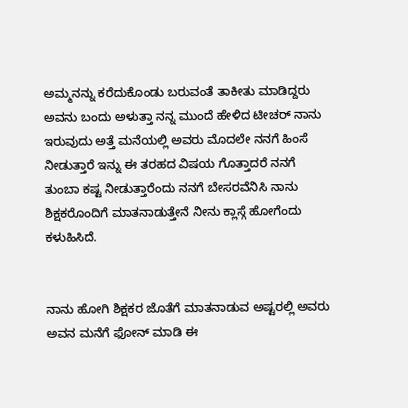ಅಮ್ಮನನ್ನು ಕರೆದುಕೊಂಡು ಬರುವಂತೆ ತಾಕೀತು ಮಾಡಿದ್ದರು ಅವನು ಬಂದು ಅಳುತ್ತಾ ನನ್ನ ಮುಂದೆ ಹೇಳಿದ ಟೀಚರ್ ನಾನು ಇರುವುದು ಅತ್ತೆ ಮನೆಯಲ್ಲಿ ಅವರು ಮೊದಲೇ ನನಗೆ ಹಿಂಸೆ ನೀಡುತ್ತಾರೆ ಇನ್ನು ಈ ತರಹದ ವಿಷಯ ಗೊತ್ತಾದರೆ ನನಗೆ ತುಂಬಾ ಕಷ್ಟ ನೀಡುತ್ತಾರೆಂದು ನನಗೆ ಬೇಸರವೆನಿಸಿ ನಾನು ಶಿಕ್ಷಕರೊಂದಿಗೆ ಮಾತನಾಡುತ್ತೇನೆ ನೀನು ಕ್ಲಾಸ್ಗೆ ಹೋಗೆಂದು ಕಳುಹಿಸಿದೆ.


ನಾನು ಹೋಗಿ ಶಿಕ್ಷಕರ ಜೊತೆಗೆ ಮಾತನಾಡುವ ಅಷ್ಟರಲ್ಲಿ ಅವರು ಅವನ ಮನೆಗೆ ಫೋನ್ ಮಾಡಿ ಈ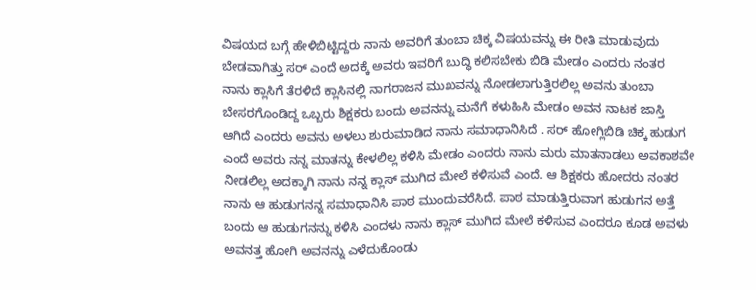ವಿಷಯದ ಬಗ್ಗೆ ಹೇಳಿಬಿಟ್ಟಿದ್ದರು ನಾನು ಅವರಿಗೆ ತುಂಬಾ ಚಿಕ್ಕ ವಿಷಯವನ್ನು ಈ ರೀತಿ ಮಾಡುವುದು ಬೇಡವಾಗಿತ್ತು ಸರ್ ಎಂದೆ ಅದಕ್ಕೆ ಅವರು ಇವರಿಗೆ ಬುದ್ಧಿ ಕಲಿಸಬೇಕು ಬಿಡಿ ಮೇಡಂ ಎಂದರು ನಂತರ ನಾನು ಕ್ಲಾಸಿಗೆ ತೆರಳಿದೆ ಕ್ಲಾಸಿನಲ್ಲಿ ನಾಗರಾಜನ ಮುಖವನ್ನು ನೋಡಲಾಗುತ್ತಿರಲಿಲ್ಲ ಅವನು ತುಂಬಾ ಬೇಸರಗೊಂಡಿದ್ದ ಒಬ್ಬರು ಶಿಕ್ಷಕರು ಬಂದು ಅವನನ್ನು ಮನೆಗೆ ಕಳುಹಿಸಿ ಮೇಡಂ ಅವನ ನಾಟಕ ಜಾಸ್ತಿ ಆಗಿದೆ ಎಂದರು ಅವನು ಅಳಲು ಶುರುಮಾಡಿದ ನಾನು ಸಮಾಧಾನಿಸಿದೆ . ಸರ್ ಹೋಗ್ಲಿಬಿಡಿ ಚಿಕ್ಕ ಹುಡುಗ ಎಂದೆ ಅವರು ನನ್ನ ಮಾತನ್ನು ಕೇಳಲಿಲ್ಲ ಕಳಿಸಿ ಮೇಡಂ ಎಂದರು ನಾನು ಮರು ಮಾತನಾಡಲು ಅವಕಾಶವೇ ನೀಡಲಿಲ್ಲ ಅದಕ್ಕಾಗಿ ನಾನು ನನ್ನ ಕ್ಲಾಸ್ ಮುಗಿದ ಮೇಲೆ ಕಳಿಸುವೆ ಎಂದೆ. ಆ ಶಿಕ್ಷಕರು ಹೋದರು ನಂತರ ನಾನು ಆ ಹುಡುಗನನ್ನ ಸಮಾಧಾನಿಸಿ ಪಾಠ ಮುಂದುವರೆಸಿದೆ. ಪಾಠ ಮಾಡುತ್ತಿರುವಾಗ ಹುಡುಗನ ಅತ್ತೆ ಬಂದು ಆ ಹುಡುಗನನ್ನು ಕಳಿಸಿ ಎಂದಳು ನಾನು ಕ್ಲಾಸ್ ಮುಗಿದ ಮೇಲೆ ಕಳಿಸುವ ಎಂದರೂ ಕೂಡ ಅವಳು ಅವನತ್ತ ಹೋಗಿ ಅವನನ್ನು ಎಳೆದುಕೊಂಡು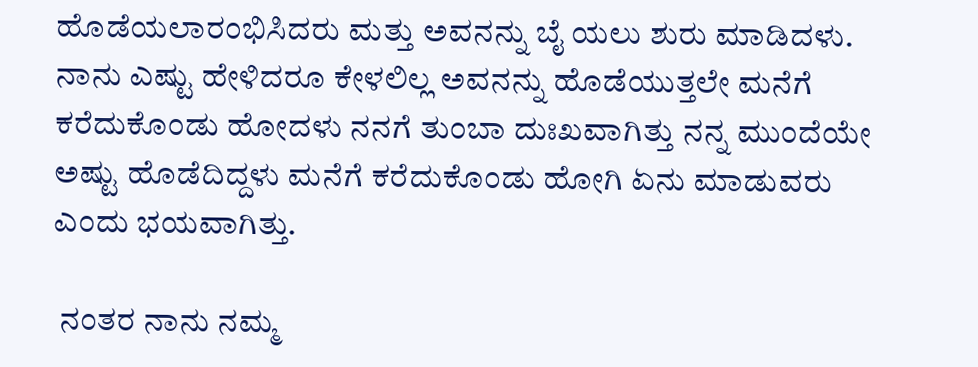ಹೊಡೆಯಲಾರಂಭಿಸಿದರು ಮತ್ತು ಅವನನ್ನು ಬೈ ಯಲು ಶುರು ಮಾಡಿದಳು. ನಾನು ಎಷ್ಟು ಹೇಳಿದರೂ ಕೇಳಲಿಲ್ಲ ಅವನನ್ನು ಹೊಡೆಯುತ್ತಲೇ ಮನೆಗೆ ಕರೆದುಕೊಂಡು ಹೋದಳು ನನಗೆ ತುಂಬಾ ದುಃಖವಾಗಿತ್ತು ನನ್ನ ಮುಂದೆಯೇ ಅಷ್ಟು ಹೊಡೆದಿದ್ದಳು ಮನೆಗೆ ಕರೆದುಕೊಂಡು ಹೋಗಿ ಏನು ಮಾಡುವರು ಎಂದು ಭಯವಾಗಿತ್ತು.

 ನಂತರ ನಾನು ನಮ್ಮ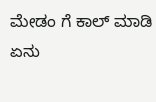ಮೇಡಂ ಗೆ ಕಾಲ್ ಮಾಡಿ ಏನು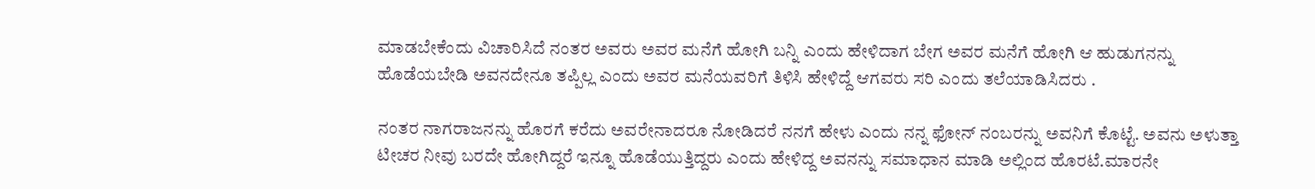ಮಾಡಬೇಕೆಂದು ವಿಚಾರಿಸಿದೆ ನಂತರ ಅವರು ಅವರ ಮನೆಗೆ ಹೋಗಿ ಬನ್ನಿ ಎಂದು ಹೇಳಿದಾಗ ಬೇಗ ಅವರ ಮನೆಗೆ ಹೋಗಿ ಆ ಹುಡುಗನನ್ನು ಹೊಡೆಯಬೇಡಿ ಅವನದೇನೂ ತಪ್ಪಿಲ್ಲ ಎಂದು ಅವರ ಮನೆಯವರಿಗೆ ತಿಳಿಸಿ ಹೇಳಿದ್ದೆ ಆಗವರು ಸರಿ ಎಂದು ತಲೆಯಾಡಿಸಿದರು .

ನಂತರ ನಾಗರಾಜನನ್ನು ಹೊರಗೆ ಕರೆದು ಅವರೇನಾದರೂ ನೋಡಿದರೆ ನನಗೆ ಹೇಳು ಎಂದು ನನ್ನ ಫೋನ್ ನಂಬರನ್ನು ಅವನಿಗೆ ಕೊಟ್ಟೆ. ಅವನು ಅಳುತ್ತಾ ಟೀಚರ ನೀವು ಬರದೇ ಹೋಗಿದ್ದರೆ ಇನ್ನೂ ಹೊಡೆಯುತ್ತಿದ್ದರು ಎಂದು ಹೇಳಿದ್ದ ಅವನನ್ನು ಸಮಾಧಾನ ಮಾಡಿ ಅಲ್ಲಿಂದ ಹೊರಟೆ.ಮಾರನೇ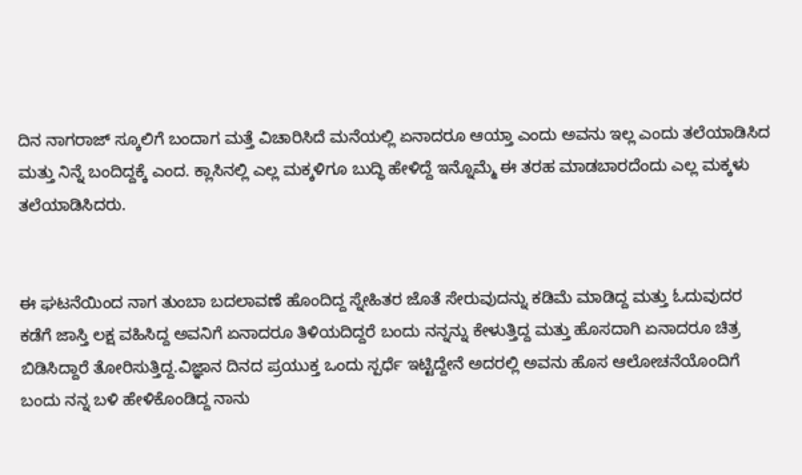ದಿನ ನಾಗರಾಜ್ ಸ್ಕೂಲಿಗೆ ಬಂದಾಗ ಮತ್ತೆ ವಿಚಾರಿಸಿದೆ ಮನೆಯಲ್ಲಿ ಏನಾದರೂ ಆಯ್ತಾ ಎಂದು ಅವನು ಇಲ್ಲ ಎಂದು ತಲೆಯಾಡಿಸಿದ ಮತ್ತು ನಿನ್ನೆ ಬಂದಿದ್ದಕ್ಕೆ ಎಂದ. ಕ್ಲಾಸಿನಲ್ಲಿ ಎಲ್ಲ ಮಕ್ಕಳಿಗೂ ಬುದ್ಧಿ ಹೇಳಿದ್ದೆ ಇನ್ನೊಮ್ಮೆ ಈ ತರಹ ಮಾಡಬಾರದೆಂದು ಎಲ್ಲ ಮಕ್ಕಳು ತಲೆಯಾಡಿಸಿದರು.


ಈ ಘಟನೆಯಿಂದ ನಾಗ ತುಂಬಾ ಬದಲಾವಣೆ ಹೊಂದಿದ್ದ ಸ್ನೇಹಿತರ ಜೊತೆ ಸೇರುವುದನ್ನು ಕಡಿಮೆ ಮಾಡಿದ್ದ ಮತ್ತು ಓದುವುದರ ಕಡೆಗೆ ಜಾಸ್ತಿ ಲಕ್ಷ ವಹಿಸಿದ್ದ ಅವನಿಗೆ ಏನಾದರೂ ತಿಳಿಯದಿದ್ದರೆ ಬಂದು ನನ್ನನ್ನು ಕೇಳುತ್ತಿದ್ದ ಮತ್ತು ಹೊಸದಾಗಿ ಏನಾದರೂ ಚಿತ್ರ ಬಿಡಿಸಿದ್ದಾರೆ ತೋರಿಸುತ್ತಿದ್ದ.ವಿಜ್ಞಾನ ದಿನದ ಪ್ರಯುಕ್ತ ಒಂದು ಸ್ಪರ್ಧೆ ಇಟ್ಟಿದ್ದೇನೆ ಅದರಲ್ಲಿ ಅವನು ಹೊಸ ಆಲೋಚನೆಯೊಂದಿಗೆ ಬಂದು ನನ್ನ ಬಳಿ ಹೇಳಿಕೊಂಡಿದ್ದ ನಾನು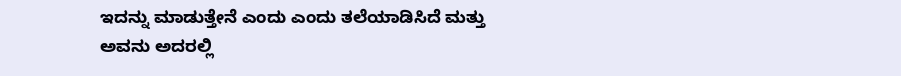ಇದನ್ನು ಮಾಡುತ್ತೇನೆ ಎಂದು ಎಂದು ತಲೆಯಾಡಿಸಿದೆ ಮತ್ತು ಅವನು ಅದರಲ್ಲಿ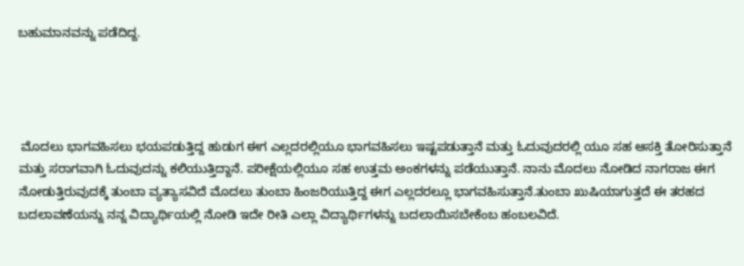ಬಹುಮಾನವನ್ನು ಪಡೆದಿದ್ದ.




 ಮೊದಲು ಭಾಗವಹಿಸಲು ಭಯಪಡುತ್ತಿದ್ದ ಹುಡುಗ ಈಗ ಎಲ್ಲದರಲ್ಲಿಯೂ ಭಾಗವಹಿಸಲು ಇಷ್ಟಪಡುತ್ತಾನೆ ಮತ್ತು ಓದುವುದರಲ್ಲಿ ಯೂ ಸಹ ಆಸಕ್ತಿ ತೋರಿಸುತ್ತಾನೆ ಮತ್ತು ಸರಾಗವಾಗಿ ಓದುವುದನ್ನು ಕಲಿಯುತ್ತಿದ್ದಾನೆ. ಪರೀಕ್ಷೆಯಲ್ಲಿಯೂ ಸಹ ಉತ್ತಮ ಅಂಕಗಳನ್ನು ಪಡೆಯುತ್ತಾನೆ. ನಾನು ಮೊದಲು ನೋಡಿದ ನಾಗರಾಜ ಈಗ ನೋಡುತ್ತಿರುವುದಕ್ಕೆ ತುಂಬಾ ವ್ಯತ್ಯಾಸವಿದೆ ಮೊದಲು ತುಂಬಾ ಹಿಂಜರಿಯುತ್ತಿದ್ದ ಈಗ ಎಲ್ಲದರಲ್ಲೂ ಭಾಗವಹಿಸುತ್ತಾನೆ.ತುಂಬಾ ಖುಷಿಯಾಗುತ್ತದೆ ಈ ತರಹದ ಬದಲಾವಣೆಯನ್ನು ನನ್ನ ವಿದ್ಯಾರ್ಥಿಯಲ್ಲಿ ನೋಡಿ ಇದೇ ರೀತಿ ಎಲ್ಲಾ ವಿದ್ಯಾರ್ಥಿಗಳನ್ನು ಬದಲಾಯಿಸಬೇಕೆಂಬ ಹಂಬಲವಿದೆ.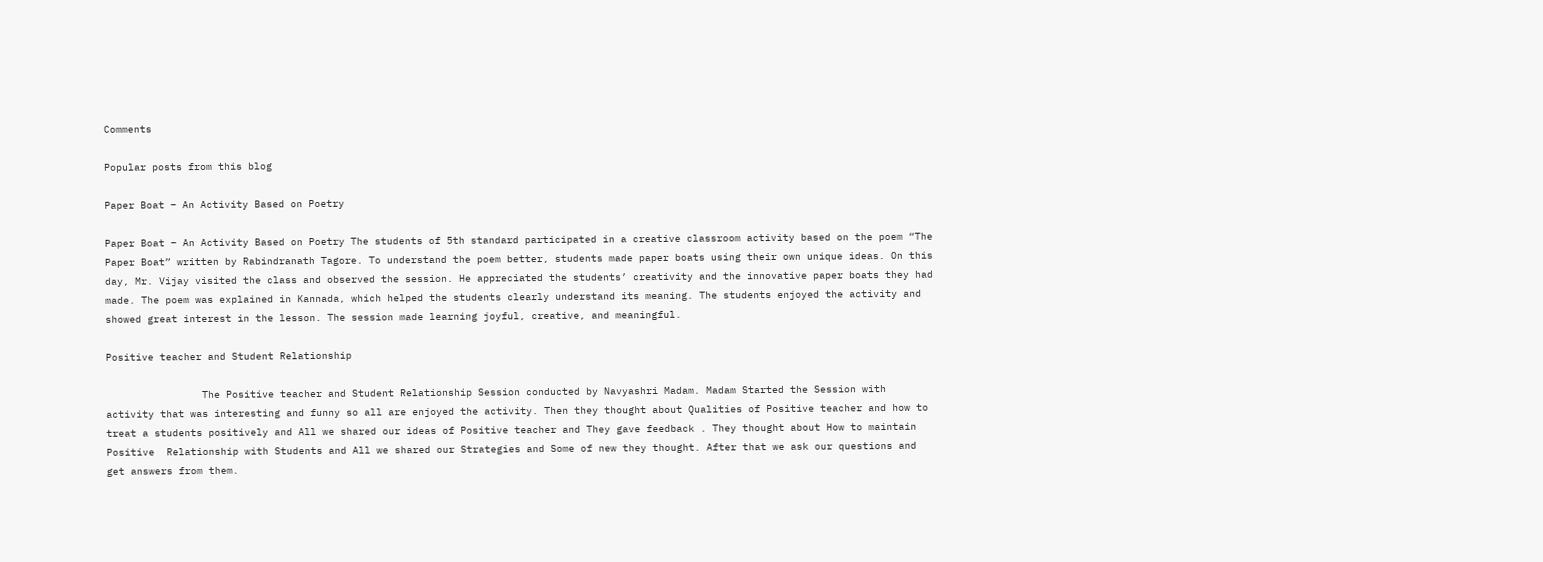Comments

Popular posts from this blog

Paper Boat – An Activity Based on Poetry

Paper Boat – An Activity Based on Poetry The students of 5th standard participated in a creative classroom activity based on the poem “The Paper Boat” written by Rabindranath Tagore. To understand the poem better, students made paper boats using their own unique ideas. On this day, Mr. Vijay visited the class and observed the session. He appreciated the students’ creativity and the innovative paper boats they had made. The poem was explained in Kannada, which helped the students clearly understand its meaning. The students enjoyed the activity and showed great interest in the lesson. The session made learning joyful, creative, and meaningful.

Positive teacher and Student Relationship

                The Positive teacher and Student Relationship Session conducted by Navyashri Madam. Madam Started the Session with activity that was interesting and funny so all are enjoyed the activity. Then they thought about Qualities of Positive teacher and how to treat a students positively and All we shared our ideas of Positive teacher and They gave feedback . They thought about How to maintain Positive  Relationship with Students and All we shared our Strategies and Some of new they thought. After that we ask our questions and get answers from them.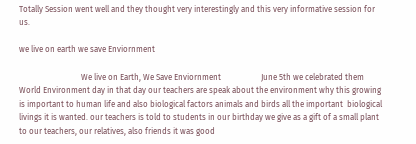Totally Session went well and they thought very interestingly and this very informative session for us.

we live on earth we save Enviornment

                               We live on Earth, We Save Enviornment                    June 5th we celebrated them World Environment day in that day our teachers are speak about the environment why this growing is important to human life and also biological factors animals and birds all the important  biological livings it is wanted. our teachers is told to students in our birthday we give as a gift of a small plant to our teachers, our relatives, also friends it was good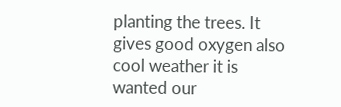planting the trees. It gives good oxygen also cool weather it is wanted our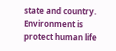state and country. Environment is protect human life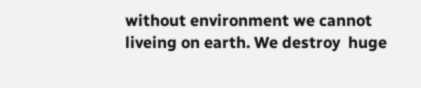without environment we cannot liveing on earth. We destroy  huge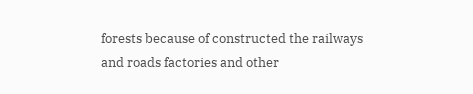forests because of constructed the railways and roads factories and other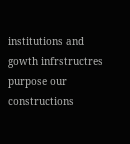institutions and gowth infrstructres purpose our  constructions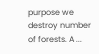purpose we destroy number of forests. A ...